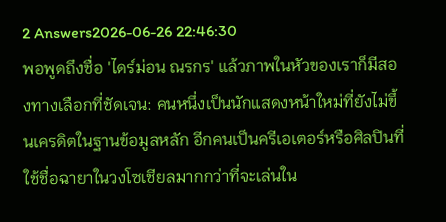2 Answers2026-06-26 22:46:30
พอพูดถึงชื่อ 'ไดร์ม่อน ณรกร' แล้วภาพในหัวของเราก็มีสองทางเลือกที่ชัดเจน: คนหนึ่งเป็นนักแสดงหน้าใหม่ที่ยังไม่ขึ้นเครดิตในฐานข้อมูลหลัก อีกคนเป็นครีเอเตอร์หรือศิลปินที่ใช้ชื่อฉายาในวงโซเชียลมากกว่าที่จะเล่นใน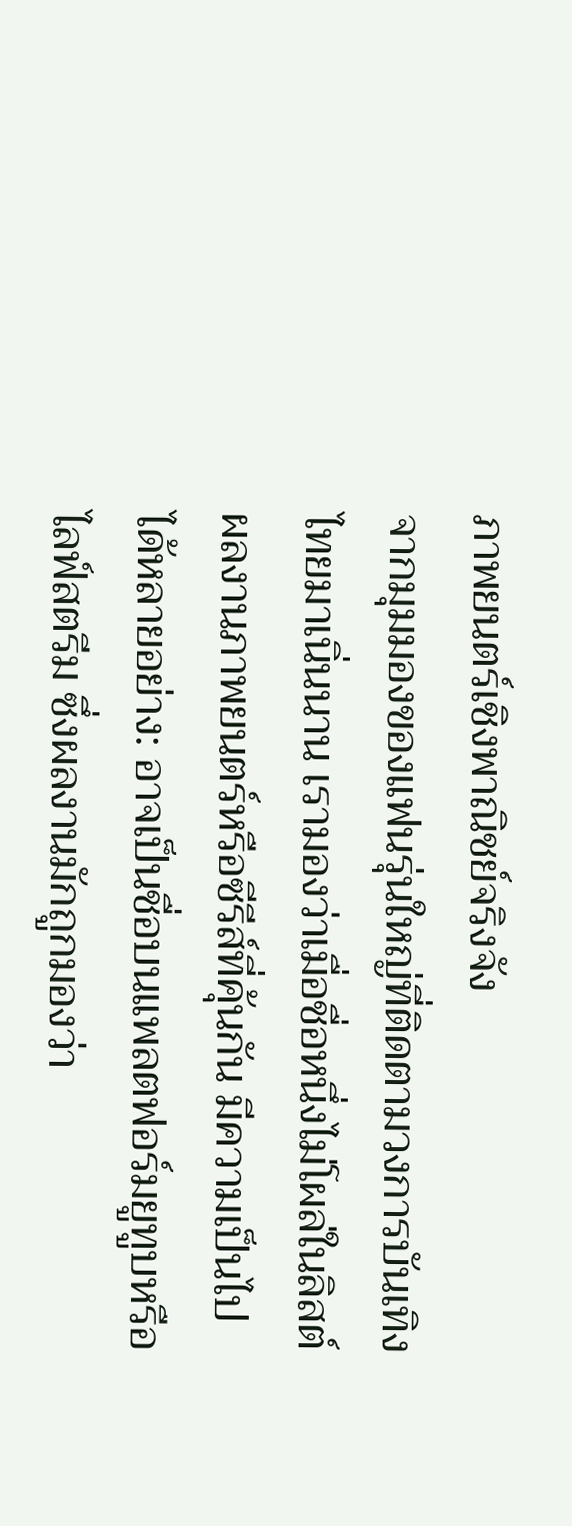ภาพยนตร์เชิงพาณิชย์จริงจัง
จากมุมมองของแฟนรุ่นใหญ่ที่ติดตามวงการบันเทิงไทยมาเนิ่นนาน เรามองว่าเมื่อชื่อหนึ่งไม่โผล่ในลิสต์ผลงานภาพยนตร์หรือซีรีส์ที่คุ้นกัน มีความเป็นไปได้หลายอย่าง: อาจเป็นชื่อบนแพลตฟอร์มยูทูบหรือไลฟ์สตรีม ซึ่งผลงานมักถูกมองว่า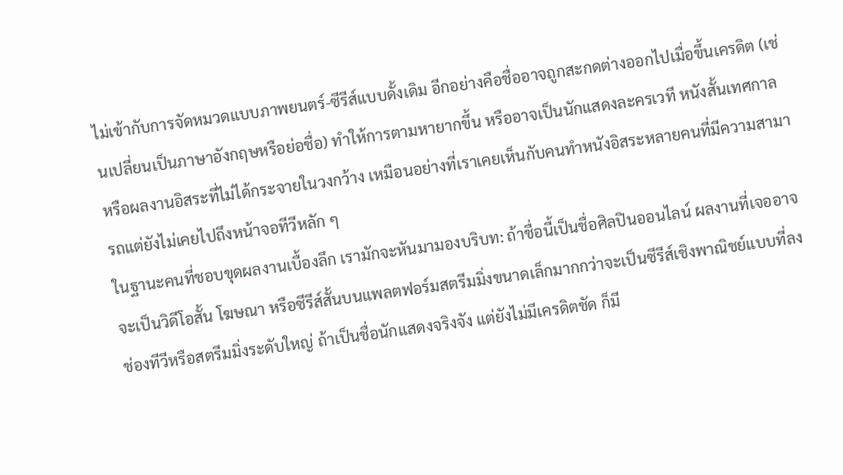ไม่เข้ากับการจัดหมวดแบบภาพยนตร์-ซีรีส์แบบดั้งเดิม อีกอย่างคือชื่ออาจถูกสะกดต่างออกไปเมื่อขึ้นเครดิต (เช่นเปลี่ยนเป็นภาษาอังกฤษหรือย่อชื่อ) ทำให้การตามหายากขึ้น หรืออาจเป็นนักแสดงละครเวที หนังสั้นเทศกาล หรือผลงานอิสระที่ไม่ได้กระจายในวงกว้าง เหมือนอย่างที่เราเคยเห็นกับคนทำหนังอิสระหลายคนที่มีความสามารถแต่ยังไม่เคยไปถึงหน้าจอทีวีหลัก ๆ
ในฐานะคนที่ชอบขุดผลงานเบื้องลึก เรามักจะหันมามองบริบท: ถ้าชื่อนี้เป็นชื่อศิลปินออนไลน์ ผลงานที่เจออาจจะเป็นวิดีโอสั้น โฆษณา หรือซีรีส์สั้นบนแพลตฟอร์มสตรีมมิ่งขนาดเล็กมากกว่าจะเป็นซีรีส์เชิงพาณิชย์แบบที่ลงช่องทีวีหรือสตรีมมิ่งระดับใหญ่ ถ้าเป็นชื่อนักแสดงจริงจัง แต่ยังไม่มีเครดิตชัด ก็มี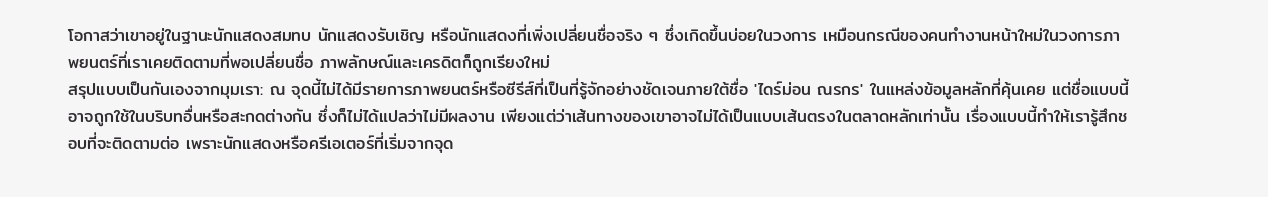โอกาสว่าเขาอยู่ในฐานะนักแสดงสมทบ นักแสดงรับเชิญ หรือนักแสดงที่เพิ่งเปลี่ยนชื่อจริง ๆ ซึ่งเกิดขึ้นบ่อยในวงการ เหมือนกรณีของคนทำงานหน้าใหม่ในวงการภาพยนตร์ที่เราเคยติดตามที่พอเปลี่ยนชื่อ ภาพลักษณ์และเครดิตก็ถูกเรียงใหม่
สรุปแบบเป็นกันเองจากมุมเรา: ณ จุดนี้ไม่ได้มีรายการภาพยนตร์หรือซีรีส์ที่เป็นที่รู้จักอย่างชัดเจนภายใต้ชื่อ 'ไดร์ม่อน ณรกร' ในแหล่งข้อมูลหลักที่คุ้นเคย แต่ชื่อแบบนี้อาจถูกใช้ในบริบทอื่นหรือสะกดต่างกัน ซึ่งก็ไม่ได้แปลว่าไม่มีผลงาน เพียงแต่ว่าเส้นทางของเขาอาจไม่ได้เป็นแบบเส้นตรงในตลาดหลักเท่านั้น เรื่องแบบนี้ทำให้เรารู้สึกชอบที่จะติดตามต่อ เพราะนักแสดงหรือครีเอเตอร์ที่เริ่มจากจุด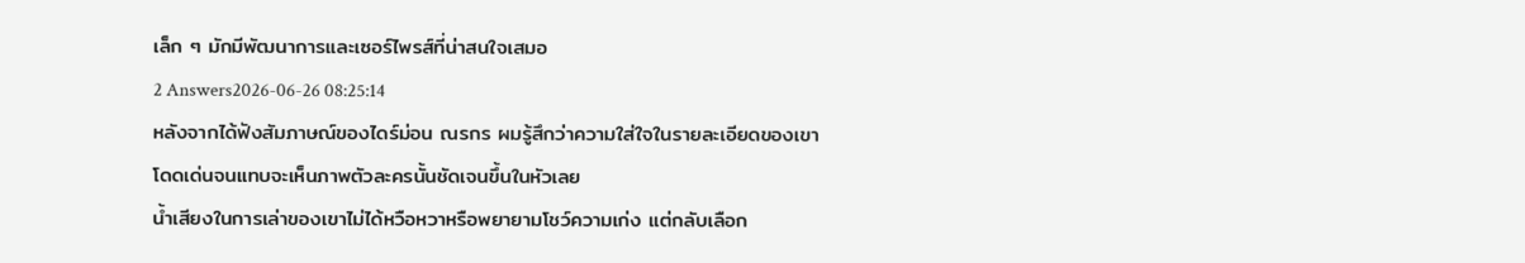เล็ก ๆ มักมีพัฒนาการและเซอร์ไพรส์ที่น่าสนใจเสมอ
2 Answers2026-06-26 08:25:14
หลังจากได้ฟังสัมภาษณ์ของไดร์ม่อน ณรกร ผมรู้สึกว่าความใส่ใจในรายละเอียดของเขาโดดเด่นจนแทบจะเห็นภาพตัวละครนั้นชัดเจนขึ้นในหัวเลย
น้ำเสียงในการเล่าของเขาไม่ได้หวือหวาหรือพยายามโชว์ความเก่ง แต่กลับเลือก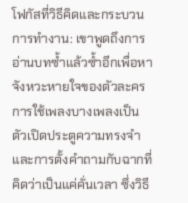โฟกัสที่วิธีคิดและกระบวนการทำงาน: เขาพูดถึงการอ่านบทซ้ำแล้วซ้ำอีกเพื่อหาจังหวะหายใจของตัวละคร การใช้เพลงบางเพลงเป็นตัวเปิดประตูความทรงจำ และการตั้งคำถามกับฉากที่คิดว่าเป็นแค่คั่นเวลา ซึ่งวิธี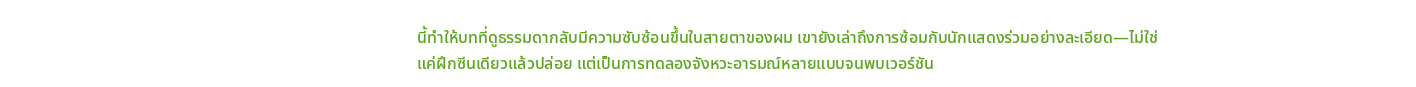นี้ทำให้บทที่ดูธรรมดากลับมีความซับซ้อนขึ้นในสายตาของผม เขายังเล่าถึงการซ้อมกับนักแสดงร่วมอย่างละเอียด—ไม่ใช่แค่ฝึกซีนเดียวแล้วปล่อย แต่เป็นการทดลองจังหวะอารมณ์หลายแบบจนพบเวอร์ชัน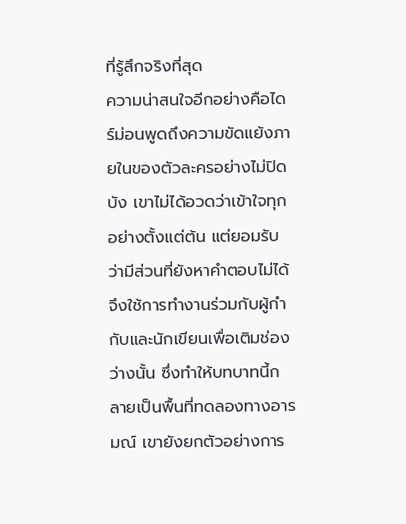ที่รู้สึกจริงที่สุด
ความน่าสนใจอีกอย่างคือไดร์ม่อนพูดถึงความขัดแย้งภายในของตัวละครอย่างไม่ปิดบัง เขาไม่ได้อวดว่าเข้าใจทุกอย่างตั้งแต่ต้น แต่ยอมรับว่ามีส่วนที่ยังหาคำตอบไม่ได้ จึงใช้การทำงานร่วมกับผู้กำกับและนักเขียนเพื่อเติมช่องว่างนั้น ซึ่งทำให้บทบาทนี้กลายเป็นพื้นที่ทดลองทางอารมณ์ เขายังยกตัวอย่างการ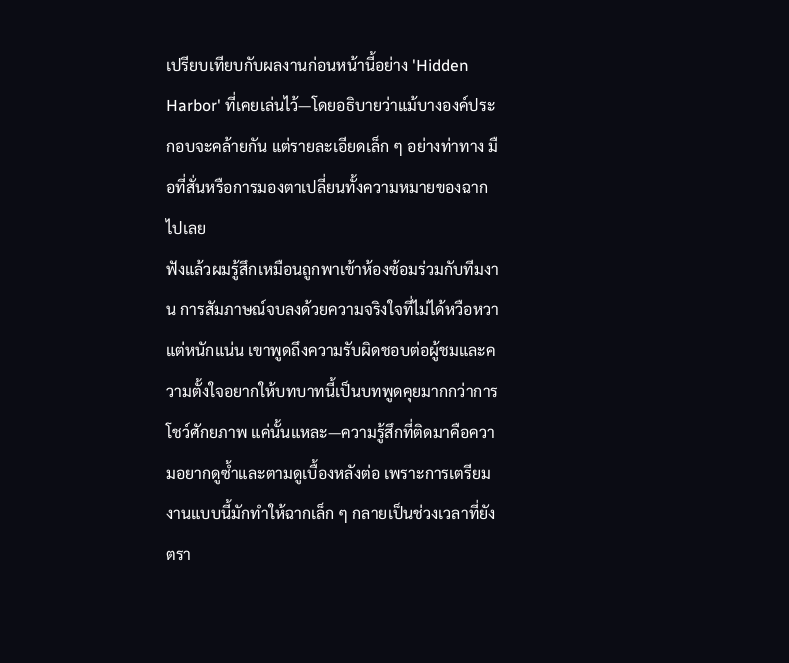เปรียบเทียบกับผลงานก่อนหน้านี้อย่าง 'Hidden Harbor' ที่เคยเล่นไว้—โดยอธิบายว่าแม้บางองค์ประกอบจะคล้ายกัน แต่รายละเอียดเล็ก ๆ อย่างท่าทาง มือที่สั่นหรือการมองตาเปลี่ยนทั้งความหมายของฉากไปเลย
ฟังแล้วผมรู้สึกเหมือนถูกพาเข้าห้องซ้อมร่วมกับทีมงาน การสัมภาษณ์จบลงด้วยความจริงใจที่ไม่ได้หวือหวาแต่หนักแน่น เขาพูดถึงความรับผิดชอบต่อผู้ชมและความตั้งใจอยากให้บทบาทนี้เป็นบทพูดคุยมากกว่าการโชว์ศักยภาพ แค่นั้นแหละ—ความรู้สึกที่ติดมาคือความอยากดูซ้ำและตามดูเบื้องหลังต่อ เพราะการเตรียมงานแบบนี้มักทำให้ฉากเล็ก ๆ กลายเป็นช่วงเวลาที่ยังตรา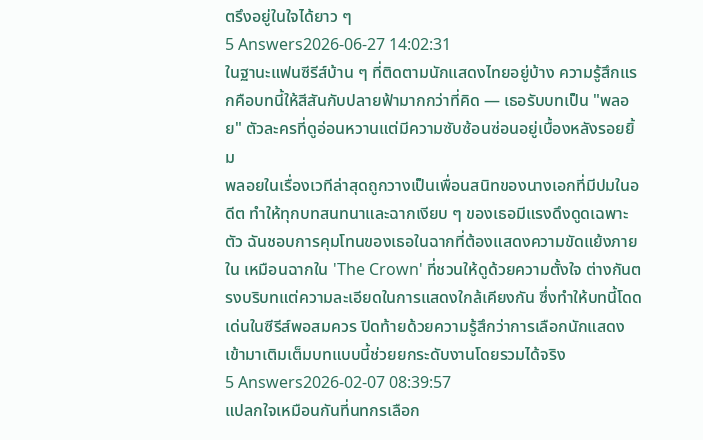ตรึงอยู่ในใจได้ยาว ๆ
5 Answers2026-06-27 14:02:31
ในฐานะแฟนซีรีส์บ้าน ๆ ที่ติดตามนักแสดงไทยอยู่บ้าง ความรู้สึกแรกคือบทนี้ให้สีสันกับปลายฟ้ามากกว่าที่คิด — เธอรับบทเป็น "พลอย" ตัวละครที่ดูอ่อนหวานแต่มีความซับซ้อนซ่อนอยู่เบื้องหลังรอยยิ้ม
พลอยในเรื่องเวทีล่าสุดถูกวางเป็นเพื่อนสนิทของนางเอกที่มีปมในอดีต ทำให้ทุกบทสนทนาและฉากเงียบ ๆ ของเธอมีแรงดึงดูดเฉพาะตัว ฉันชอบการคุมโทนของเธอในฉากที่ต้องแสดงความขัดแย้งภายใน เหมือนฉากใน 'The Crown' ที่ชวนให้ดูด้วยความตั้งใจ ต่างกันตรงบริบทแต่ความละเอียดในการแสดงใกล้เคียงกัน ซึ่งทำให้บทนี้โดดเด่นในซีรีส์พอสมควร ปิดท้ายด้วยความรู้สึกว่าการเลือกนักแสดงเข้ามาเติมเต็มบทแบบนี้ช่วยยกระดับงานโดยรวมได้จริง
5 Answers2026-02-07 08:39:57
แปลกใจเหมือนกันที่นทกรเลือก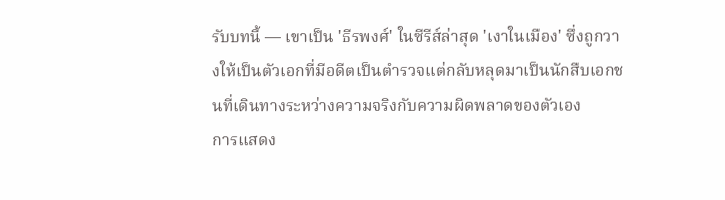รับบทนี้ — เขาเป็น 'ธีรพงศ์' ในซีรีส์ล่าสุด 'เงาในเมือง' ซึ่งถูกวางให้เป็นตัวเอกที่มีอดีตเป็นตำรวจแต่กลับหลุดมาเป็นนักสืบเอกชนที่เดินทางระหว่างความจริงกับความผิดพลาดของตัวเอง
การแสดง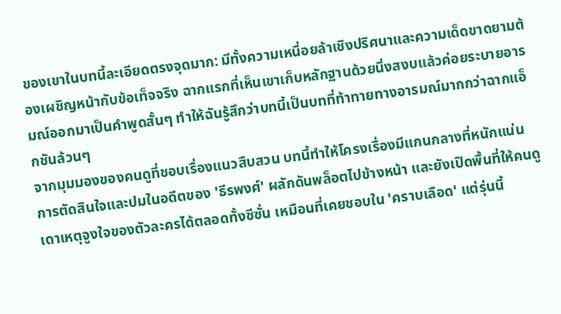ของเขาในบทนี้ละเอียดตรงจุดมาก: มีทั้งความเหนื่อยล้าเชิงปริศนาและความเด็ดขาดยามต้องเผชิญหน้ากับข้อเท็จจริง ฉากแรกที่เห็นเขาเก็บหลักฐานด้วยนิ่งสงบแล้วค่อยระบายอารมณ์ออกมาเป็นคำพูดสั้นๆ ทำให้ฉันรู้สึกว่าบทนี้เป็นบทที่ท้าทายทางอารมณ์มากกว่าฉากแอ็กชันล้วนๆ
จากมุมมองของคนดูที่ชอบเรื่องแนวสืบสวน บทนี้ทำให้โครงเรื่องมีแกนกลางที่หนักแน่น การตัดสินใจและปมในอดีตของ 'ธีรพงศ์' ผลักดันพล็อตไปข้างหน้า และยังเปิดพื้นที่ให้คนดูเดาเหตุจูงใจของตัวละครได้ตลอดทั้งซีซั่น เหมือนที่เคยชอบใน 'คราบเลือด' แต่รุ่นนี้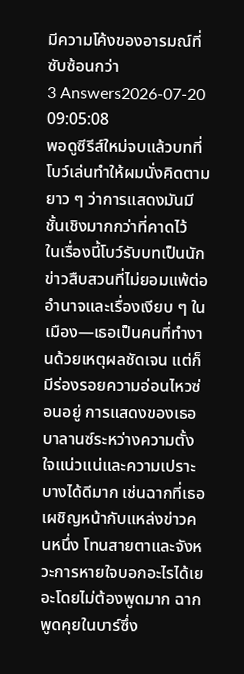มีความโค้งของอารมณ์ที่ซับซ้อนกว่า
3 Answers2026-07-20 09:05:08
พอดูซีรีส์ใหม่จบแล้วบทที่โบว์เล่นทำให้ผมนั่งคิดตามยาว ๆ ว่าการแสดงมันมีชั้นเชิงมากกว่าที่คาดไว้
ในเรื่องนี้โบว์รับบทเป็นนักข่าวสืบสวนที่ไม่ยอมแพ้ต่ออำนาจและเรื่องเงียบ ๆ ในเมือง—เธอเป็นคนที่ทำงานด้วยเหตุผลชัดเจน แต่ก็มีร่องรอยความอ่อนไหวซ่อนอยู่ การแสดงของเธอบาลานซ์ระหว่างความตั้งใจแน่วแน่และความเปราะบางได้ดีมาก เช่นฉากที่เธอเผชิญหน้ากับแหล่งข่าวคนหนึ่ง โทนสายตาและจังหวะการหายใจบอกอะไรได้เยอะโดยไม่ต้องพูดมาก ฉากพูดคุยในบาร์ซึ่ง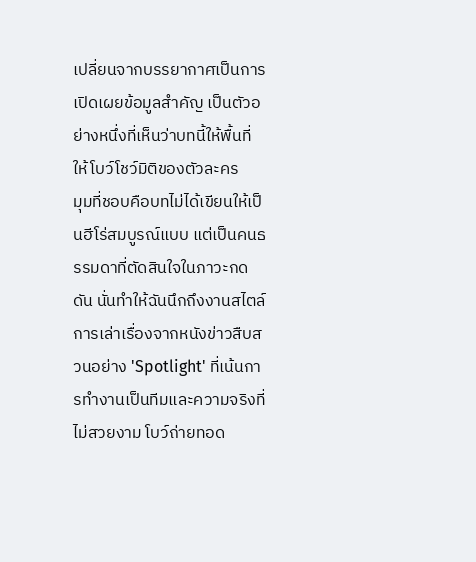เปลี่ยนจากบรรยากาศเป็นการเปิดเผยข้อมูลสำคัญ เป็นตัวอย่างหนึ่งที่เห็นว่าบทนี้ให้พื้นที่ให้โบว์โชว์มิติของตัวละคร
มุมที่ชอบคือบทไม่ได้เขียนให้เป็นฮีโร่สมบูรณ์แบบ แต่เป็นคนธรรมดาที่ตัดสินใจในภาวะกดดัน นั่นทำให้ฉันนึกถึงงานสไตล์การเล่าเรื่องจากหนังข่าวสืบสวนอย่าง 'Spotlight' ที่เน้นการทำงานเป็นทีมและความจริงที่ไม่สวยงาม โบว์ถ่ายทอด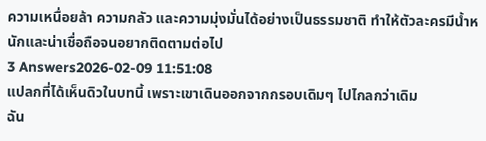ความเหนื่อยล้า ความกลัว และความมุ่งมั่นได้อย่างเป็นธรรมชาติ ทำให้ตัวละครมีน้ำหนักและน่าเชื่อถือจนอยากติดตามต่อไป
3 Answers2026-02-09 11:51:08
แปลกที่ได้เห็นดิวในบทนี้ เพราะเขาเดินออกจากกรอบเดิมๆ ไปไกลกว่าเดิม
ฉัน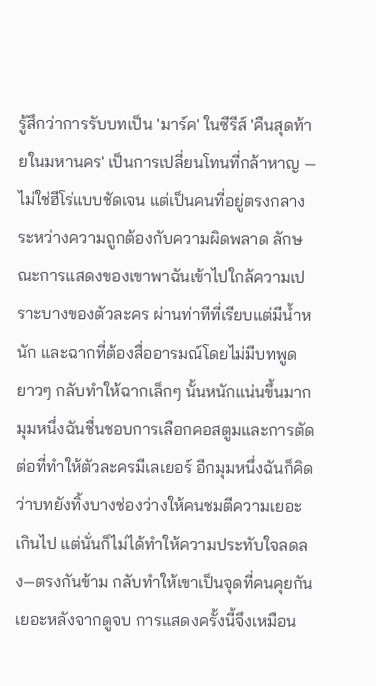รู้สึกว่าการรับบทเป็น 'มาร์ค' ในซีรีส์ 'คืนสุดท้ายในมหานคร' เป็นการเปลี่ยนโทนที่กล้าหาญ — ไม่ใช่ฮีโร่แบบชัดเจน แต่เป็นคนที่อยู่ตรงกลางระหว่างความถูกต้องกับความผิดพลาด ลักษณะการแสดงของเขาพาฉันเข้าไปใกล้ความเปราะบางของตัวละคร ผ่านท่าทีที่เรียบแต่มีน้ำหนัก และฉากที่ต้องสื่ออารมณ์โดยไม่มีบทพูดยาวๆ กลับทำให้ฉากเล็กๆ นั้นหนักแน่นขึ้นมาก
มุมหนึ่งฉันชื่นชอบการเลือกคอสตูมและการตัดต่อที่ทำให้ตัวละครมีเลเยอร์ อีกมุมหนึ่งฉันก็คิดว่าบทยังทิ้งบางช่องว่างให้คนชมตีความเยอะเกินไป แต่นั่นก็ไม่ได้ทำให้ความประทับใจลดลง—ตรงกันข้าม กลับทำให้เขาเป็นจุดที่คนคุยกันเยอะหลังจากดูจบ การแสดงครั้งนี้จึงเหมือน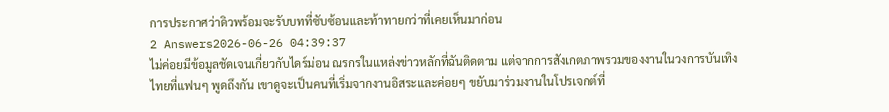การประกาศว่าดิวพร้อมจะรับบทที่ซับซ้อนและท้าทายกว่าที่เคยเห็นมาก่อน
2 Answers2026-06-26 04:39:37
ไม่ค่อยมีข้อมูลชัดเจนเกี่ยวกับไดร์ม่อน ณรกรในแหล่งข่าวหลักที่ฉันติดตาม แต่จากการสังเกตภาพรวมของงานในวงการบันเทิงไทยที่แฟนๆ พูดถึงกัน เขาดูจะเป็นคนที่เริ่มจากงานอิสระและค่อยๆ ขยับมาร่วมงานในโปรเจกต์ที่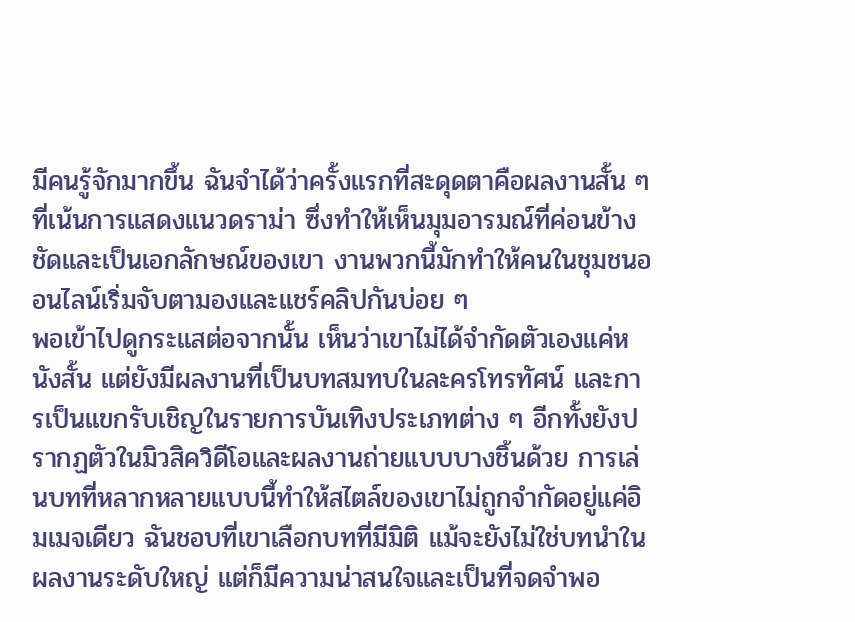มีคนรู้จักมากขึ้น ฉันจำได้ว่าครั้งแรกที่สะดุดตาคือผลงานสั้น ๆ ที่เน้นการแสดงแนวดราม่า ซึ่งทำให้เห็นมุมอารมณ์ที่ค่อนข้างชัดและเป็นเอกลักษณ์ของเขา งานพวกนี้มักทำให้คนในชุมชนออนไลน์เริ่มจับตามองและแชร์คลิปกันบ่อย ๆ
พอเข้าไปดูกระแสต่อจากนั้น เห็นว่าเขาไม่ได้จำกัดตัวเองแค่หนังสั้น แต่ยังมีผลงานที่เป็นบทสมทบในละครโทรทัศน์ และการเป็นแขกรับเชิญในรายการบันเทิงประเภทต่าง ๆ อีกทั้งยังปรากฏตัวในมิวสิควิดีโอและผลงานถ่ายแบบบางชิ้นด้วย การเล่นบทที่หลากหลายแบบนี้ทำให้สไตล์ของเขาไม่ถูกจำกัดอยู่แค่อิมเมจเดียว ฉันชอบที่เขาเลือกบทที่มีมิติ แม้จะยังไม่ใช่บทนำในผลงานระดับใหญ่ แต่ก็มีความน่าสนใจและเป็นที่จดจำพอ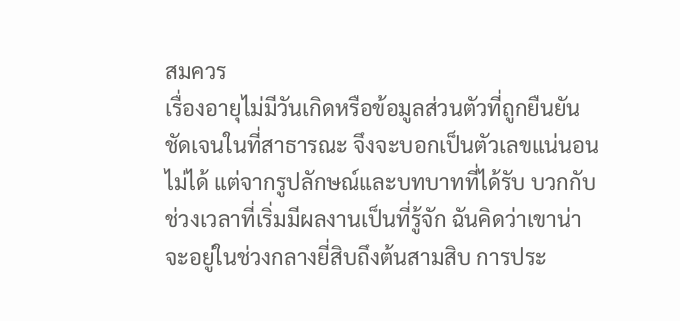สมควร
เรื่องอายุไม่มีวันเกิดหรือข้อมูลส่วนตัวที่ถูกยืนยันชัดเจนในที่สาธารณะ จึงจะบอกเป็นตัวเลขแน่นอนไม่ได้ แต่จากรูปลักษณ์และบทบาทที่ได้รับ บวกกับช่วงเวลาที่เริ่มมีผลงานเป็นที่รู้จัก ฉันคิดว่าเขาน่าจะอยู่ในช่วงกลางยี่สิบถึงต้นสามสิบ การประ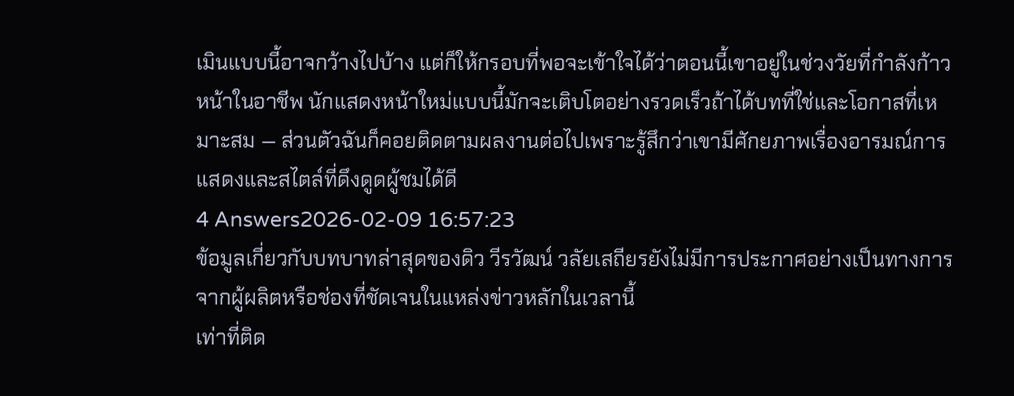เมินแบบนี้อาจกว้างไปบ้าง แต่ก็ให้กรอบที่พอจะเข้าใจได้ว่าตอนนี้เขาอยู่ในช่วงวัยที่กำลังก้าวหน้าในอาชีพ นักแสดงหน้าใหม่แบบนี้มักจะเติบโตอย่างรวดเร็วถ้าได้บทที่ใช่และโอกาสที่เหมาะสม — ส่วนตัวฉันก็คอยติดตามผลงานต่อไปเพราะรู้สึกว่าเขามีศักยภาพเรื่องอารมณ์การแสดงและสไตล์ที่ดึงดูดผู้ชมได้ดี
4 Answers2026-02-09 16:57:23
ข้อมูลเกี่ยวกับบทบาทล่าสุดของดิว วีรวัฒน์ วลัยเสถียรยังไม่มีการประกาศอย่างเป็นทางการจากผู้ผลิตหรือช่องที่ชัดเจนในแหล่งข่าวหลักในเวลานี้
เท่าที่ติด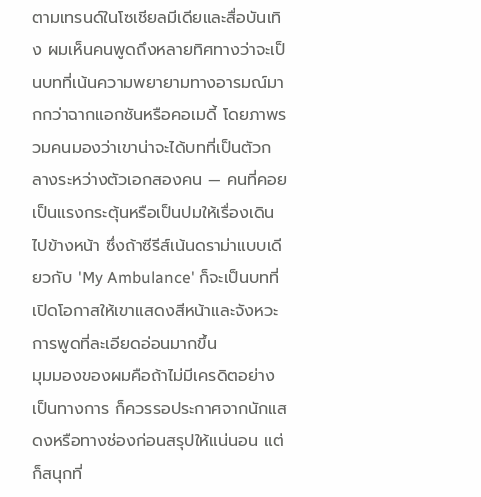ตามเทรนด์ในโซเชียลมีเดียและสื่อบันเทิง ผมเห็นคนพูดถึงหลายทิศทางว่าจะเป็นบทที่เน้นความพยายามทางอารมณ์มากกว่าฉากแอกชันหรือคอเมดี้ โดยภาพรวมคนมองว่าเขาน่าจะได้บทที่เป็นตัวกลางระหว่างตัวเอกสองคน — คนที่คอยเป็นแรงกระตุ้นหรือเป็นปมให้เรื่องเดินไปข้างหน้า ซึ่งถ้าซีรีส์เน้นดราม่าแบบเดียวกับ 'My Ambulance' ก็จะเป็นบทที่เปิดโอกาสให้เขาแสดงสีหน้าและจังหวะการพูดที่ละเอียดอ่อนมากขึ้น
มุมมองของผมคือถ้าไม่มีเครดิตอย่างเป็นทางการ ก็ควรรอประกาศจากนักแสดงหรือทางช่องก่อนสรุปให้แน่นอน แต่ก็สนุกที่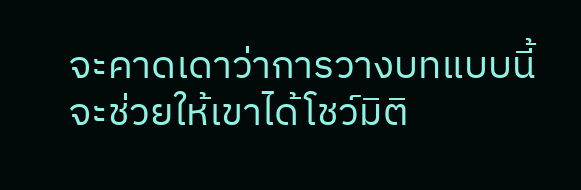จะคาดเดาว่าการวางบทแบบนี้จะช่วยให้เขาได้โชว์มิติ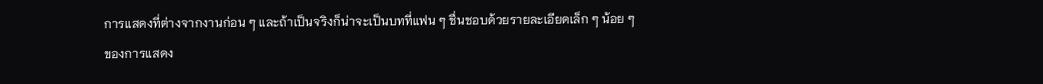การแสดงที่ต่างจากงานก่อน ๆ และถ้าเป็นจริงก็น่าจะเป็นบทที่แฟน ๆ ชื่นชอบด้วยรายละเอียดเล็ก ๆ น้อย ๆ ของการแสดง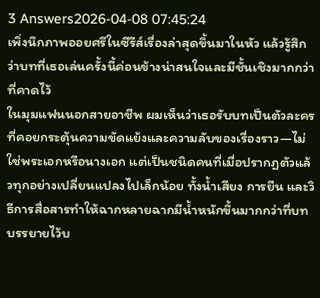3 Answers2026-04-08 07:45:24
เพิ่งนึกภาพออยศรีในซีรีส์เรื่องล่าสุดขึ้นมาในหัว แล้วรู้สึกว่าบทที่เธอเล่นครั้งนี้ค่อนข้างน่าสนใจและมีชั้นเชิงมากกว่าที่คาดไว้
ในมุมแฟนนอกสายอาชีพ ผมเห็นว่าเธอรับบทเป็นตัวละครที่คอยกระตุ้นความขัดแย้งและความลับของเรื่องราว—ไม่ใช่พระเอกหรือนางเอก แต่เป็นชนิดคนที่เมื่อปรากฏตัวแล้วทุกอย่างเปลี่ยนแปลงไปเล็กน้อย ทั้งน้ำเสียง การยืน และวิธีการสื่อสารทำให้ฉากหลายฉากมีน้ำหนักขึ้นมากกว่าที่บทบรรยายไว้บ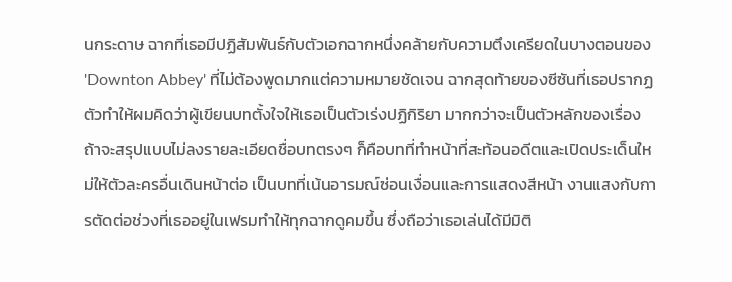นกระดาษ ฉากที่เธอมีปฏิสัมพันธ์กับตัวเอกฉากหนึ่งคล้ายกับความตึงเครียดในบางตอนของ 'Downton Abbey' ที่ไม่ต้องพูดมากแต่ความหมายชัดเจน ฉากสุดท้ายของซีซันที่เธอปรากฏตัวทำให้ผมคิดว่าผู้เขียนบทตั้งใจให้เธอเป็นตัวเร่งปฏิกิริยา มากกว่าจะเป็นตัวหลักของเรื่อง
ถ้าจะสรุปแบบไม่ลงรายละเอียดชื่อบทตรงๆ ก็คือบทที่ทำหน้าที่สะท้อนอดีตและเปิดประเด็นใหม่ให้ตัวละครอื่นเดินหน้าต่อ เป็นบทที่เน้นอารมณ์ซ่อนเงื่อนและการแสดงสีหน้า งานแสงกับการตัดต่อช่วงที่เธออยู่ในเฟรมทำให้ทุกฉากดูคมขึ้น ซึ่งถือว่าเธอเล่นได้มีมิติ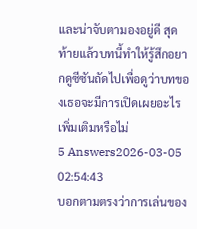และน่าจับตามองอยู่ดี สุดท้ายแล้วบทนี้ทำให้รู้สึกอยากดูซีซันถัดไปเพื่อดูว่าบทของเธอจะมีการเปิดเผยอะไรเพิ่มเติมหรือไม่
5 Answers2026-03-05 02:54:43
บอกตามตรงว่าการเล่นของ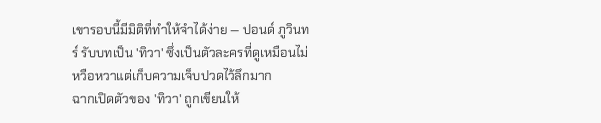เขารอบนี้มีมิติที่ทำให้จำได้ง่าย — ปอนด์ ภูวินทร์ รับบทเป็น 'ทิวา' ซึ่งเป็นตัวละครที่ดูเหมือนไม่หวือหวาแต่เก็บความเจ็บปวดไว้ลึกมาก
ฉากเปิดตัวของ 'ทิวา' ถูกเขียนให้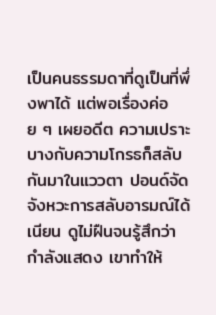เป็นคนธรรมดาที่ดูเป็นที่พึ่งพาได้ แต่พอเรื่องค่อย ๆ เผยอดีต ความเปราะบางกับความโกรธก็สลับกันมาในแววตา ปอนด์จัดจังหวะการสลับอารมณ์ได้เนียน ดูไม่ฝืนจนรู้สึกว่ากำลังแสดง เขาทำให้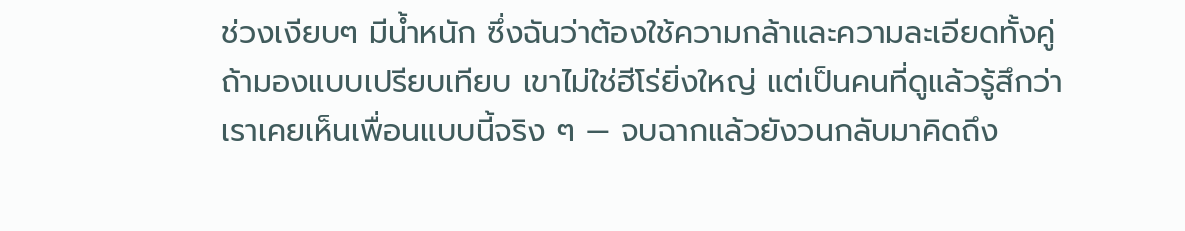ช่วงเงียบๆ มีน้ำหนัก ซึ่งฉันว่าต้องใช้ความกล้าและความละเอียดทั้งคู่
ถ้ามองแบบเปรียบเทียบ เขาไม่ใช่ฮีโร่ยิ่งใหญ่ แต่เป็นคนที่ดูแล้วรู้สึกว่าเราเคยเห็นเพื่อนแบบนี้จริง ๆ — จบฉากแล้วยังวนกลับมาคิดถึง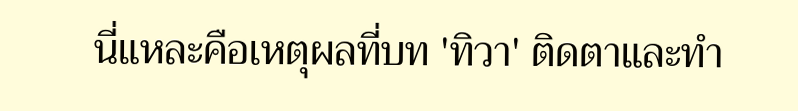นี่แหละคือเหตุผลที่บท 'ทิวา' ติดตาและทำ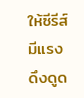ให้ซีรีส์มีแรงดึงดูด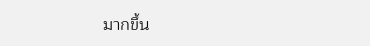มากขึ้น